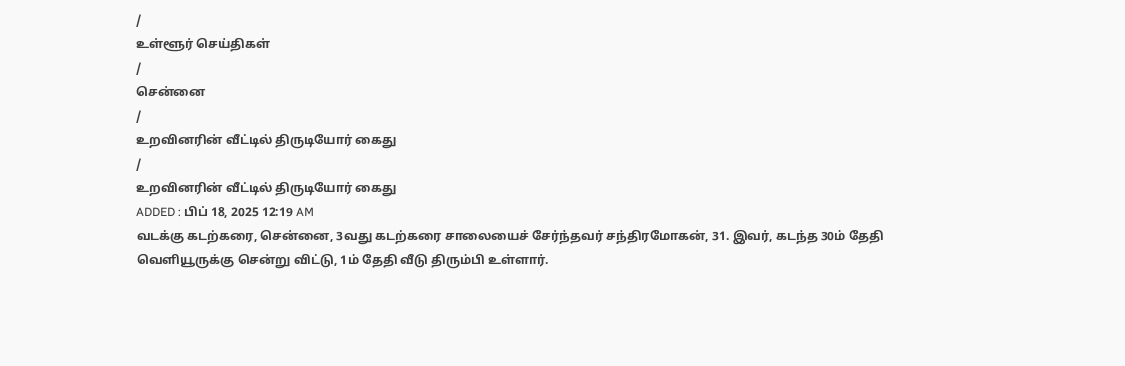/
உள்ளூர் செய்திகள்
/
சென்னை
/
உறவினரின் வீட்டில் திருடியோர் கைது
/
உறவினரின் வீட்டில் திருடியோர் கைது
ADDED : பிப் 18, 2025 12:19 AM
வடக்கு கடற்கரை, சென்னை, 3வது கடற்கரை சாலையைச் சேர்ந்தவர் சந்திரமோகன், 31. இவர், கடந்த 30ம் தேதி வெளியூருக்கு சென்று விட்டு, 1ம் தேதி வீடு திரும்பி உள்ளார்.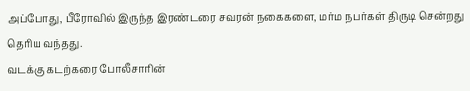அப்போது, பீரோவில் இருந்த இரண்டரை சவரன் நகைகளை, மர்ம நபர்கள் திருடி சென்றது தெரிய வந்தது.
வடக்கு கடற்கரை போலீசாரின்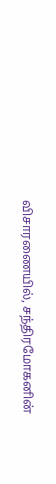விசாரணையில், சந்திரமோகனின்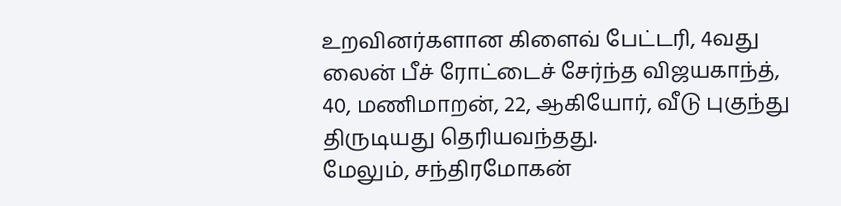உறவினர்களான கிளைவ் பேட்டரி, 4வது லைன் பீச் ரோட்டைச் சேர்ந்த விஜயகாந்த், 40, மணிமாறன், 22, ஆகியோர், வீடு புகுந்து திருடியது தெரியவந்தது.
மேலும், சந்திரமோகன்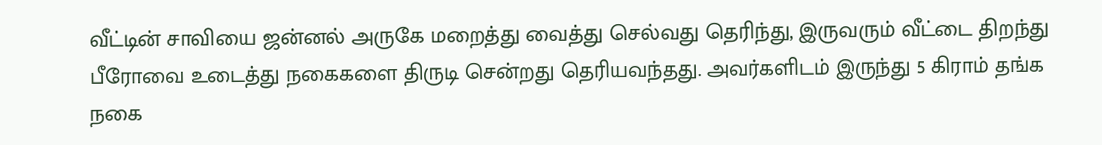வீட்டின் சாவியை ஜன்னல் அருகே மறைத்து வைத்து செல்வது தெரிந்து, இருவரும் வீட்டை திறந்து பீரோவை உடைத்து நகைகளை திருடி சென்றது தெரியவந்தது. அவர்களிடம் இருந்து 5 கிராம் தங்க நகை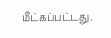மீட்கப்பட்டது.